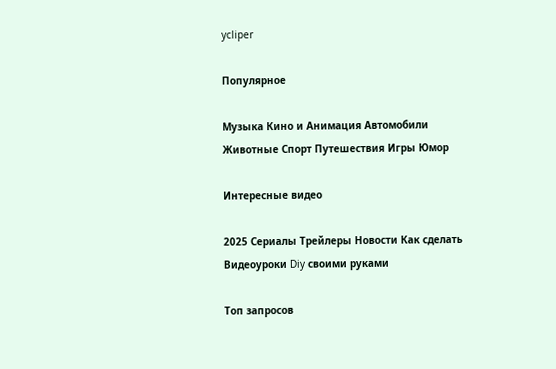ycliper

Популярное

Музыка Кино и Анимация Автомобили Животные Спорт Путешествия Игры Юмор

Интересные видео

2025 Сериалы Трейлеры Новости Как сделать Видеоуроки Diy своими руками

Топ запросов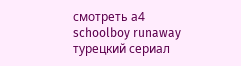смотреть а4 schoolboy runaway турецкий сериал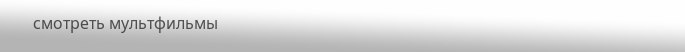смотреть мультфильмы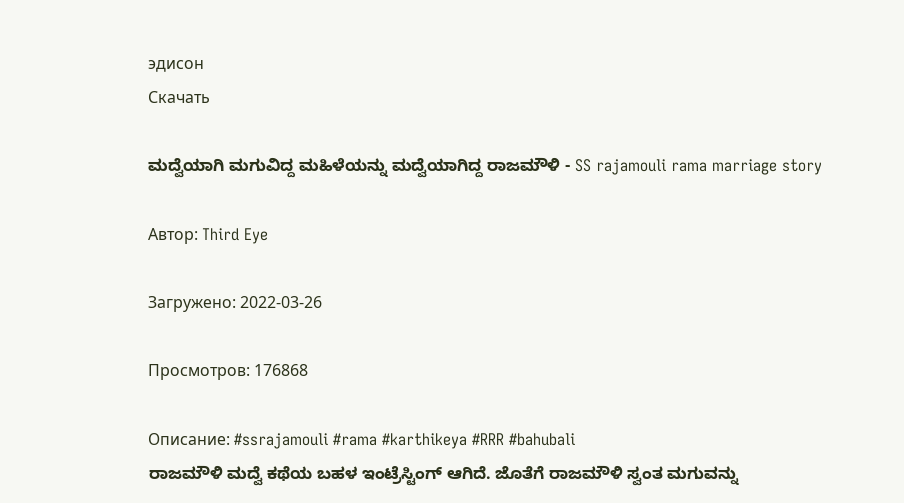эдисон
Скачать

ಮದ್ವೆಯಾಗಿ ಮಗುವಿದ್ದ ಮಹಿಳೆಯನ್ನು ಮದ್ವೆಯಾಗಿದ್ದ ರಾಜಮೌಳಿ - SS rajamouli rama marriage story

Автор: Third Eye

Загружено: 2022-03-26

Просмотров: 176868

Описание: #ssrajamouli #rama #karthikeya #RRR #bahubali
ರಾಜಮೌಳಿ ಮದ್ವೆ ಕಥೆಯ ಬಹಳ ಇಂಟ್ರೆಸ್ಟಿಂಗ್ ಆಗಿದೆ. ಜೊತೆಗೆ ರಾಜಮೌಳಿ ಸ್ವಂತ ಮಗುವನ್ನು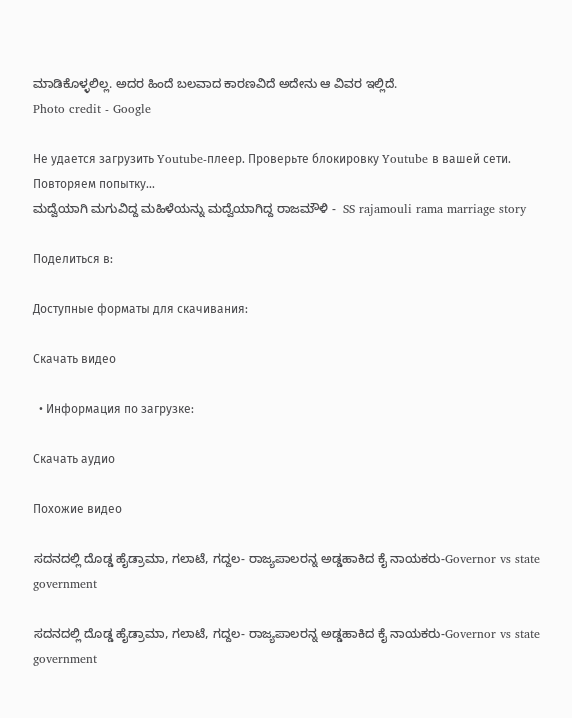ಮಾಡಿಕೊಳ್ಳಲಿಲ್ಲ. ಅದರ ಹಿಂದೆ ಬಲವಾದ ಕಾರಣವಿದೆ ಅದೇನು ಆ ವಿವರ ಇಲ್ಲಿದೆ.
Photo credit - Google

Не удается загрузить Youtube-плеер. Проверьте блокировку Youtube в вашей сети.
Повторяем попытку...
ಮದ್ವೆಯಾಗಿ ಮಗುವಿದ್ದ ಮಹಿಳೆಯನ್ನು ಮದ್ವೆಯಾಗಿದ್ದ ರಾಜಮೌಳಿ -  SS rajamouli rama marriage story

Поделиться в:

Доступные форматы для скачивания:

Скачать видео

  • Информация по загрузке:

Скачать аудио

Похожие видео

ಸದನದಲ್ಲಿ ದೊಡ್ಡ ಹೈಡ್ರಾಮಾ, ಗಲಾಟೆ, ಗದ್ದಲ- ರಾಜ್ಯಪಾಲರನ್ನ ಅಡ್ಡಹಾಕಿದ ಕೈ ನಾಯಕರು-Governor vs state government

ಸದನದಲ್ಲಿ ದೊಡ್ಡ ಹೈಡ್ರಾಮಾ, ಗಲಾಟೆ, ಗದ್ದಲ- ರಾಜ್ಯಪಾಲರನ್ನ ಅಡ್ಡಹಾಕಿದ ಕೈ ನಾಯಕರು-Governor vs state government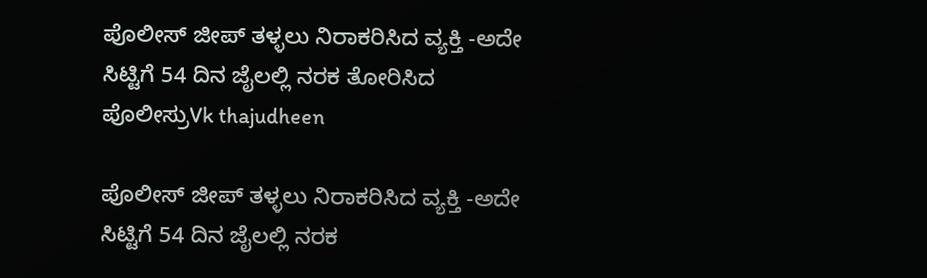ಪೊಲೀಸ್ ಜೀಪ್ ತಳ್ಳಲು ನಿರಾಕರಿಸಿದ ವ್ಯಕ್ತಿ -ಅದೇ ಸಿಟ್ಟಿಗೆ 54 ದಿನ ಜೈಲಲ್ಲಿ ನರಕ ತೋರಿಸಿದ ಪೊಲೀಸ್ರುVk thajudheen

ಪೊಲೀಸ್ ಜೀಪ್ ತಳ್ಳಲು ನಿರಾಕರಿಸಿದ ವ್ಯಕ್ತಿ -ಅದೇ ಸಿಟ್ಟಿಗೆ 54 ದಿನ ಜೈಲಲ್ಲಿ ನರಕ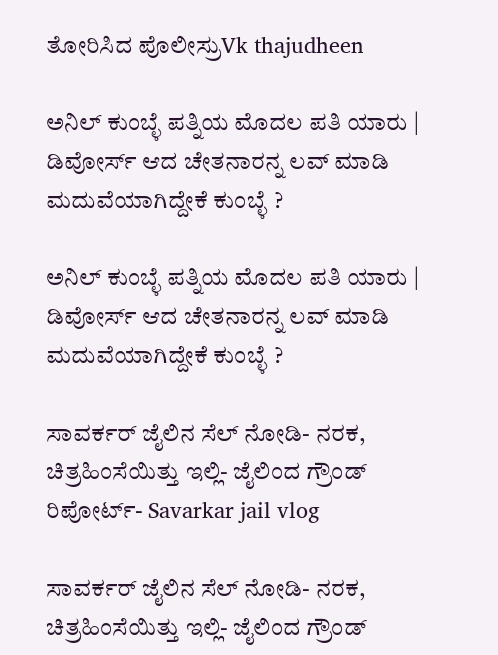ತೋರಿಸಿದ ಪೊಲೀಸ್ರುVk thajudheen

ಅನಿಲ್ ಕುಂಬ್ಳೆ ಪತ್ನಿಯ ಮೊದಲ ಪತಿ ಯಾರು | ಡಿವೋರ್ಸ್ ಆದ ಚೇತನಾರನ್ನ ಲವ್ ಮಾಡಿ ಮದುವೆಯಾಗಿದ್ದೇಕೆ ಕುಂಬ್ಳೆ ?

ಅನಿಲ್ ಕುಂಬ್ಳೆ ಪತ್ನಿಯ ಮೊದಲ ಪತಿ ಯಾರು | ಡಿವೋರ್ಸ್ ಆದ ಚೇತನಾರನ್ನ ಲವ್ ಮಾಡಿ ಮದುವೆಯಾಗಿದ್ದೇಕೆ ಕುಂಬ್ಳೆ ?

ಸಾವರ್ಕರ್ ಜೈಲಿನ ಸೆಲ್ ನೋಡಿ- ನರಕ, ಚಿತ್ರಹಿಂಸೆಯಿತ್ತು ಇಲ್ಲಿ- ಜೈಲಿಂದ ಗ್ರೌಂಡ್ ರಿಪೋರ್ಟ್- Savarkar jail vlog

ಸಾವರ್ಕರ್ ಜೈಲಿನ ಸೆಲ್ ನೋಡಿ- ನರಕ, ಚಿತ್ರಹಿಂಸೆಯಿತ್ತು ಇಲ್ಲಿ- ಜೈಲಿಂದ ಗ್ರೌಂಡ್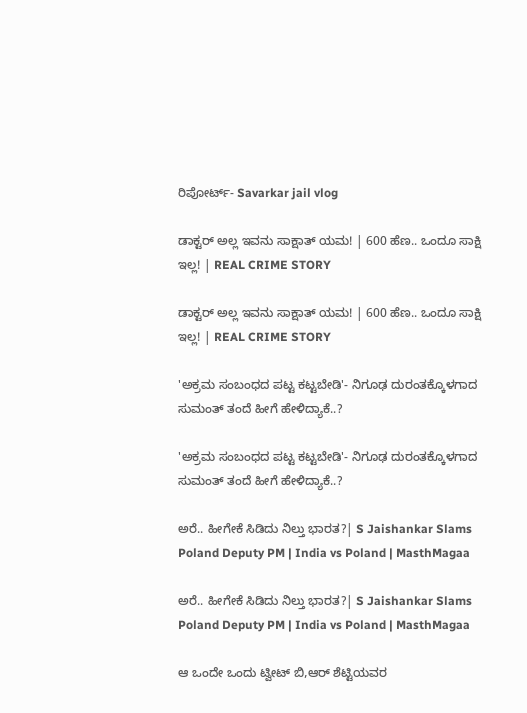ರಿಪೋರ್ಟ್- Savarkar jail vlog

ಡಾಕ್ಟರ್ ಅಲ್ಲ ಇವನು ಸಾಕ್ಷಾತ್ ಯಮ! | 600 ಹೆಣ.. ಒಂದೂ ಸಾಕ್ಷಿ ಇಲ್ಲ! | REAL CRIME STORY

ಡಾಕ್ಟರ್ ಅಲ್ಲ ಇವನು ಸಾಕ್ಷಾತ್ ಯಮ! | 600 ಹೆಣ.. ಒಂದೂ ಸಾಕ್ಷಿ ಇಲ್ಲ! | REAL CRIME STORY

'ಅಕ್ರಮ ಸಂಬಂಧದ ಪಟ್ಟ ಕಟ್ಟಬೇಡಿ'- ನಿಗೂಢ ದುರಂತಕ್ಕೊಳಗಾದ ಸುಮಂತ್ ತಂದೆ ಹೀಗೆ ಹೇಳಿದ್ಯಾಕೆ..?

'ಅಕ್ರಮ ಸಂಬಂಧದ ಪಟ್ಟ ಕಟ್ಟಬೇಡಿ'- ನಿಗೂಢ ದುರಂತಕ್ಕೊಳಗಾದ ಸುಮಂತ್ ತಂದೆ ಹೀಗೆ ಹೇಳಿದ್ಯಾಕೆ..?

ಅರೆ.. ಹೀಗೇಕೆ ಸಿಡಿದು ನಿಲ್ತು ಭಾರತ?| S Jaishankar Slams Poland Deputy PM | India vs Poland | MasthMagaa

ಅರೆ.. ಹೀಗೇಕೆ ಸಿಡಿದು ನಿಲ್ತು ಭಾರತ?| S Jaishankar Slams Poland Deputy PM | India vs Poland | MasthMagaa

ಆ ಒಂದೇ ಒಂದು ಟ್ವೀಟ್ ಬಿ,ಆರ್ ಶೆಟ್ಟಿಯವರ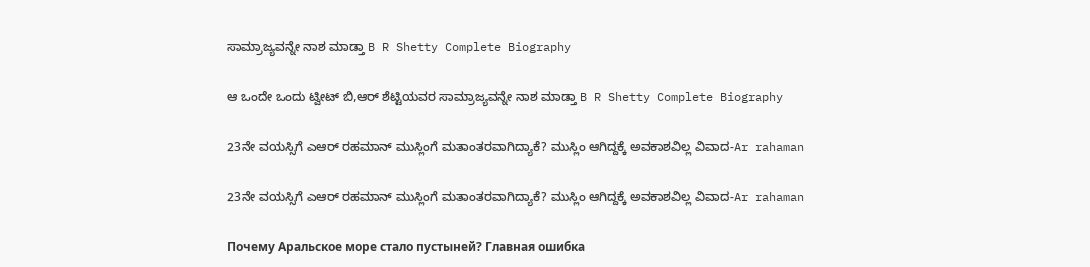ಸಾಮ್ರಾಜ್ಯವನ್ನೇ ನಾಶ ಮಾಡ್ತಾ B R Shetty Complete Biography

ಆ ಒಂದೇ ಒಂದು ಟ್ವೀಟ್ ಬಿ,ಆರ್ ಶೆಟ್ಟಿಯವರ ಸಾಮ್ರಾಜ್ಯವನ್ನೇ ನಾಶ ಮಾಡ್ತಾ B R Shetty Complete Biography

23ನೇ ವಯಸ್ಸಿಗೆ ಎಆರ್ ರಹಮಾನ್ ಮುಸ್ಲಿಂಗೆ ಮತಾಂತರವಾಗಿದ್ಯಾಕೆ? ಮುಸ್ಲಿಂ ಆಗಿದ್ದಕ್ಕೆ ಅವಕಾಶವಿಲ್ಲ ವಿವಾದ-Ar rahaman

23ನೇ ವಯಸ್ಸಿಗೆ ಎಆರ್ ರಹಮಾನ್ ಮುಸ್ಲಿಂಗೆ ಮತಾಂತರವಾಗಿದ್ಯಾಕೆ? ಮುಸ್ಲಿಂ ಆಗಿದ್ದಕ್ಕೆ ಅವಕಾಶವಿಲ್ಲ ವಿವಾದ-Ar rahaman

Почему Аральское море стало пустыней? Главная ошибка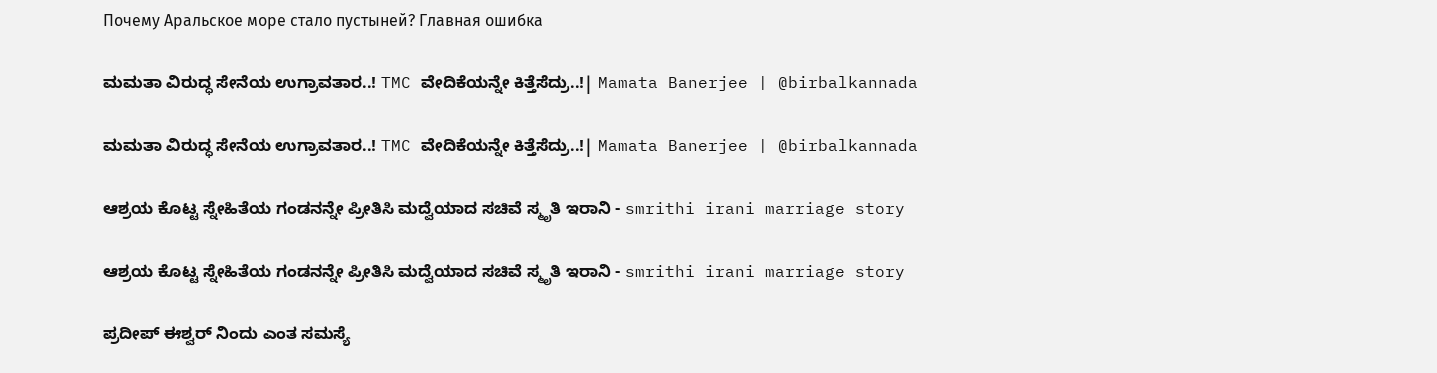Почему Аральское море стало пустыней? Главная ошибка

ಮಮತಾ ವಿರುದ್ಧ ಸೇನೆಯ ಉಗ್ರಾವತಾರ..! TMC ವೇದಿಕೆಯನ್ನೇ ಕಿತ್ತೆಸೆದ್ರು..!| Mamata Banerjee | @birbalkannada

ಮಮತಾ ವಿರುದ್ಧ ಸೇನೆಯ ಉಗ್ರಾವತಾರ..! TMC ವೇದಿಕೆಯನ್ನೇ ಕಿತ್ತೆಸೆದ್ರು..!| Mamata Banerjee | @birbalkannada

ಆಶ್ರಯ ಕೊಟ್ಟ ಸ್ನೇಹಿತೆಯ ಗಂಡನನ್ನೇ ಪ್ರೀತಿಸಿ ಮದ್ವೆಯಾದ ಸಚಿವೆ ಸ್ಮೃತಿ ಇರಾನಿ - smrithi irani marriage story

ಆಶ್ರಯ ಕೊಟ್ಟ ಸ್ನೇಹಿತೆಯ ಗಂಡನನ್ನೇ ಪ್ರೀತಿಸಿ ಮದ್ವೆಯಾದ ಸಚಿವೆ ಸ್ಮೃತಿ ಇರಾನಿ - smrithi irani marriage story

ಪ್ರದೀಪ್ ಈಶ್ವರ್ ನಿಂದು ಎಂತ ಸಮಸ್ಯೆ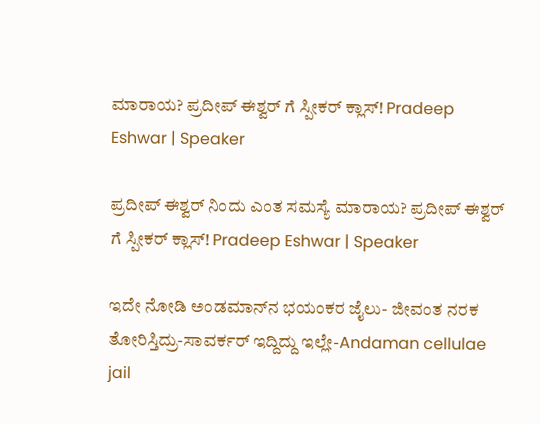ಮಾರಾಯ? ಪ್ರದೀಪ್ ಈಶ್ವರ್ ಗೆ ಸ್ಪೀಕರ್ ಕ್ಲಾಸ್! Pradeep Eshwar | Speaker

ಪ್ರದೀಪ್ ಈಶ್ವರ್ ನಿಂದು ಎಂತ ಸಮಸ್ಯೆ ಮಾರಾಯ? ಪ್ರದೀಪ್ ಈಶ್ವರ್ ಗೆ ಸ್ಪೀಕರ್ ಕ್ಲಾಸ್! Pradeep Eshwar | Speaker

ಇದೇ ನೋಡಿ ಅಂಡಮಾನ್‌ನ ಭಯಂಕರ ಜೈಲು- ಜೀವಂತ ನರಕ ತೋರಿಸ್ತಿದ್ರು-ಸಾವರ್ಕರ್ ಇದ್ದಿದ್ದು ಇಲ್ಲೇ-Andaman cellulae jail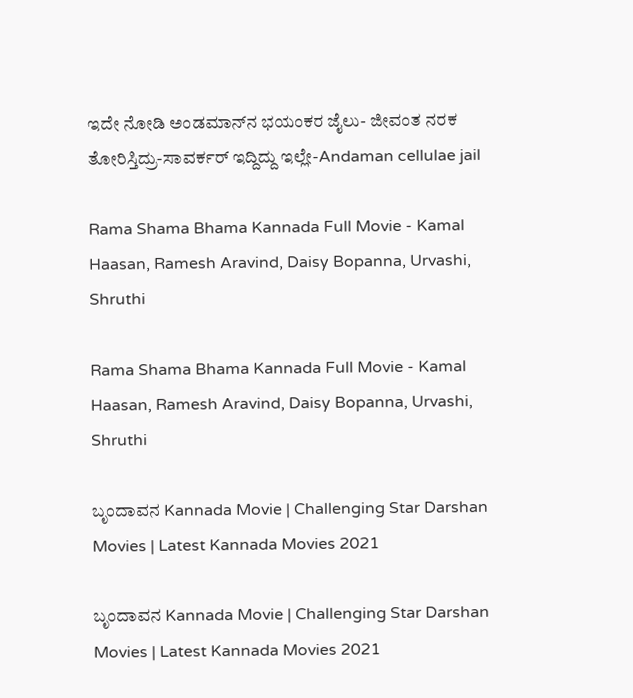ಇದೇ ನೋಡಿ ಅಂಡಮಾನ್‌ನ ಭಯಂಕರ ಜೈಲು- ಜೀವಂತ ನರಕ ತೋರಿಸ್ತಿದ್ರು-ಸಾವರ್ಕರ್ ಇದ್ದಿದ್ದು ಇಲ್ಲೇ-Andaman cellulae jail

Rama Shama Bhama Kannada Full Movie - Kamal Haasan, Ramesh Aravind, Daisy Bopanna, Urvashi, Shruthi

Rama Shama Bhama Kannada Full Movie - Kamal Haasan, Ramesh Aravind, Daisy Bopanna, Urvashi, Shruthi

ಬೃಂದಾವನ Kannada Movie | Challenging Star Darshan Movies | Latest Kannada Movies 2021

ಬೃಂದಾವನ Kannada Movie | Challenging Star Darshan Movies | Latest Kannada Movies 2021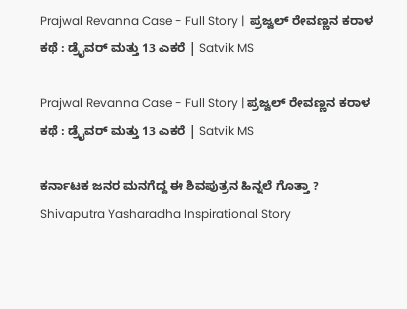Prajwal Revanna Case - Full Story |  ಪ್ರಜ್ವಲ್ ರೇವಣ್ಣನ ಕರಾಳ ಕಥೆ : ಡ್ರೈವರ್ ಮತ್ತು 13 ಎಕರೆ | Satvik MS

Prajwal Revanna Case - Full Story | ಪ್ರಜ್ವಲ್ ರೇವಣ್ಣನ ಕರಾಳ ಕಥೆ : ಡ್ರೈವರ್ ಮತ್ತು 13 ಎಕರೆ | Satvik MS

ಕರ್ನಾಟಕ ಜನರ ಮನಗೆದ್ದ ಈ ಶಿವಪುತ್ರನ ಹಿನ್ನಲೆ ಗೊತ್ತಾ ? Shivaputra Yasharadha Inspirational Story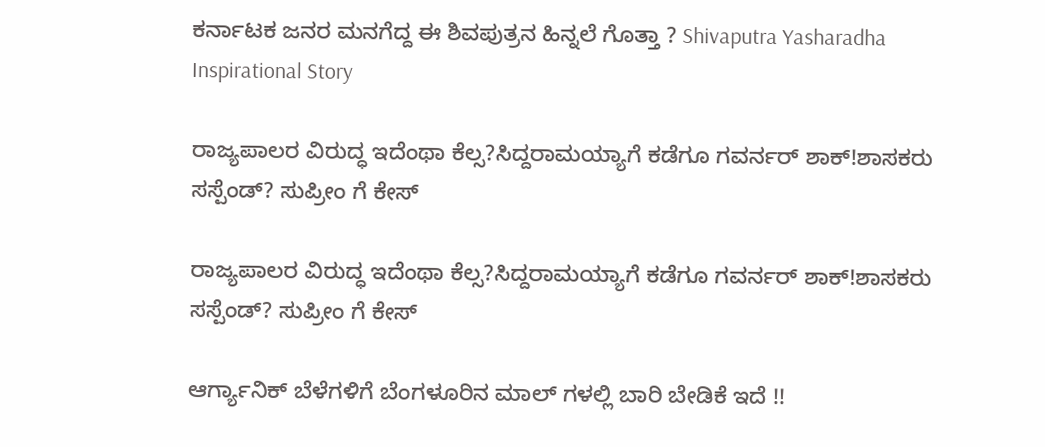ಕರ್ನಾಟಕ ಜನರ ಮನಗೆದ್ದ ಈ ಶಿವಪುತ್ರನ ಹಿನ್ನಲೆ ಗೊತ್ತಾ ? Shivaputra Yasharadha Inspirational Story

ರಾಜ್ಯ‌ಪಾಲರ ವಿರುದ್ಧ ಇದೆಂಥಾ ಕೆಲ್ಸ?ಸಿದ್ದರಾಮಯ್ಯಾಗೆ ಕಡೆಗೂ ಗವರ್ನರ್ ಶಾಕ್!ಶಾಸಕರು‌ ಸಸ್ಪೆಂಡ್? ಸುಪ್ರೀಂ ಗೆ ಕೇಸ್

ರಾಜ್ಯ‌ಪಾಲರ ವಿರುದ್ಧ ಇದೆಂಥಾ ಕೆಲ್ಸ?ಸಿದ್ದರಾಮಯ್ಯಾಗೆ ಕಡೆಗೂ ಗವರ್ನರ್ ಶಾಕ್!ಶಾಸಕರು‌ ಸಸ್ಪೆಂಡ್? ಸುಪ್ರೀಂ ಗೆ ಕೇಸ್

ಆರ್ಗ್ಯಾನಿಕ್ ಬೆಳೆಗಳಿಗೆ ಬೆಂಗಳೂರಿನ ಮಾಲ್ ಗಳಲ್ಲಿ ಬಾರಿ ಬೇಡಿಕೆ ಇದೆ !!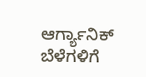ಆರ್ಗ್ಯಾನಿಕ್ ಬೆಳೆಗಳಿಗೆ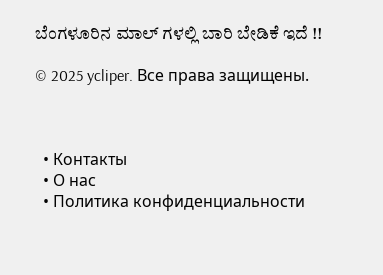ಬೆಂಗಳೂರಿನ ಮಾಲ್ ಗಳಲ್ಲಿ ಬಾರಿ ಬೇಡಿಕೆ ಇದೆ !!

© 2025 ycliper. Все права защищены.



  • Контакты
  • О нас
  • Политика конфиденциальности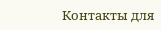Контакты для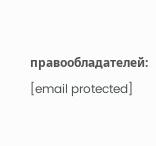правообладателей: [email protected]